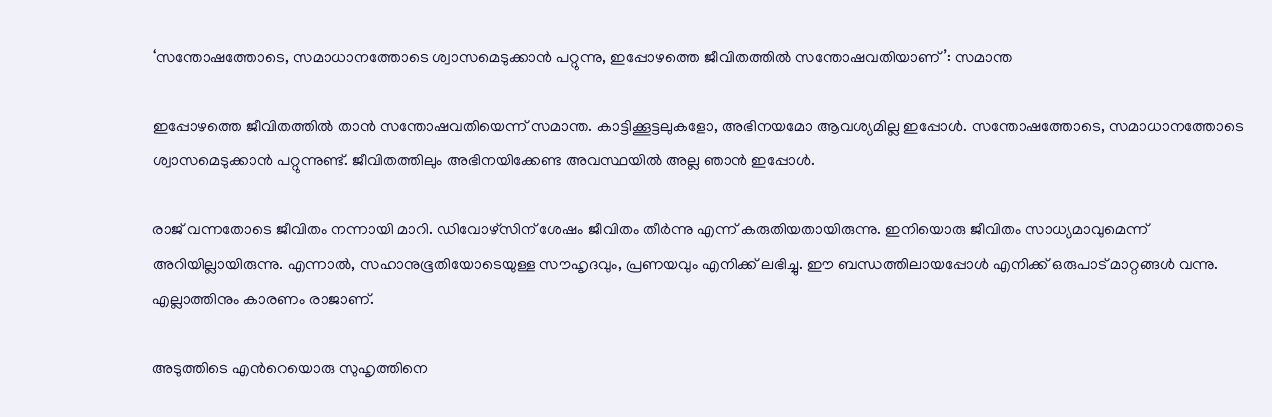‘സന്തോഷത്തോടെ, സമാധാനത്തോടെ ശ്വാസമെടുക്കാന്‍ പറ്റുന്നു, ഇപ്പോഴത്തെ ജീവിതത്തില്‍ സന്തോഷവതിയാണ്’: സമാന്ത

ഇപ്പോഴത്തെ ജീവിതത്തില്‍ താന്‍ സന്തോഷവതിയെന്ന് സമാന്ത. കാട്ടിക്കൂട്ടലുകളോ, അഭിനയമോ ആവശ്യമില്ല ഇപ്പോള്‍. സന്തോഷത്തോടെ, സമാധാനത്തോടെ ശ്വാസമെടുക്കാന്‍ പറ്റുന്നുണ്ട്. ജീവിതത്തിലും അഭിനയിക്കേണ്ട അവസ്ഥയില്‍ അല്ല ഞാന്‍ ഇപ്പോള്‍.

രാജ് വന്നതോടെ ജീവിതം നന്നായി മാറി. ഡിവോഴ്‌സിന് ശേഷം ജീവിതം തീര്‍ന്നു എന്ന് കരുതിയതായിരുന്നു. ഇനിയൊരു ജീവിതം സാധ്യമാവുമെന്ന് അറിയില്ലായിരുന്നു. എന്നാല്‍, സഹാനുഭൂതിയോടെയുള്ള സൗഹൃദവും, പ്രണയവും എനിക്ക് ലഭിച്ചു. ഈ ബന്ധത്തിലായപ്പോള്‍ എനിക്ക് ഒരുപാട് മാറ്റങ്ങള്‍ വന്നു. എല്ലാത്തിനും കാരണം രാജാണ്.

അടുത്തിടെ എന്‍റെയൊരു സുഹൃത്തിനെ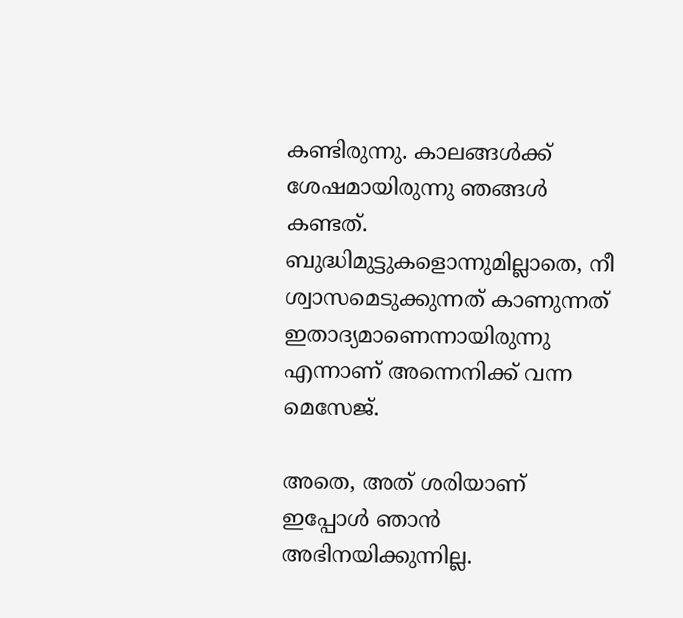കണ്ടിരുന്നു. കാലങ്ങള്‍ക്ക് ശേഷമായിരുന്നു ഞങ്ങള്‍ കണ്ടത്. ബുദ്ധിമുട്ടുകളൊന്നുമില്ലാതെ, നീ ശ്വാസമെടുക്കുന്നത് കാണുന്നത് ഇതാദ്യമാണെന്നായിരുന്നു എന്നാണ് അന്നെനിക്ക് വന്ന മെസേജ്.

അതെ, അത് ശരിയാണ് ഇപ്പോള്‍ ഞാന്‍ അഭിനയിക്കുന്നില്ല.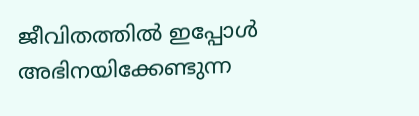ജീവിതത്തില്‍ ഇപ്പോള്‍ അഭിനയിക്കേണ്ടുന്ന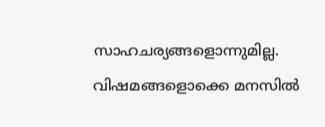സാഹചര്യങ്ങളൊന്നുമില്ല. വിഷമങ്ങളൊക്കെ മനസില്‍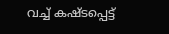വച്ച് കഷ്ടപ്പെട്ട്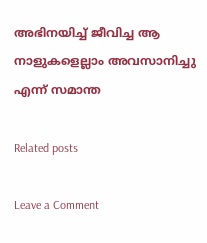അഭിനയിച്ച് ജീവിച്ച ആ നാളുകളെല്ലാം അവസാനിച്ചു എന്ന് സമാന്ത

Related posts

Leave a Comment